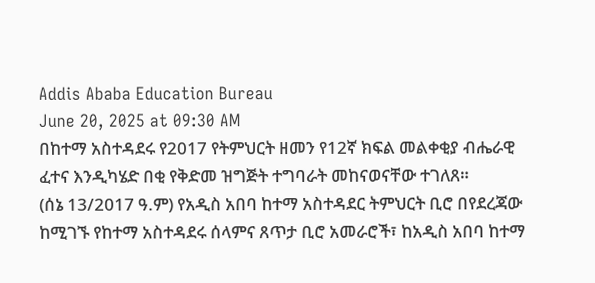Addis Ababa Education Bureau
June 20, 2025 at 09:30 AM
በከተማ አስተዳደሩ የ2017 የትምህርት ዘመን የ12ኛ ክፍል መልቀቂያ ብሔራዊ ፈተና እንዲካሄድ በቂ የቅድመ ዝግጅት ተግባራት መከናወናቸው ተገለጸ።
(ሰኔ 13/2017 ዓ.ም) የአዲስ አበባ ከተማ አስተዳደር ትምህርት ቢሮ በየደረጃው ከሚገኙ የከተማ አስተዳደሩ ሰላምና ጸጥታ ቢሮ አመራሮች፣ ከአዲስ አበባ ከተማ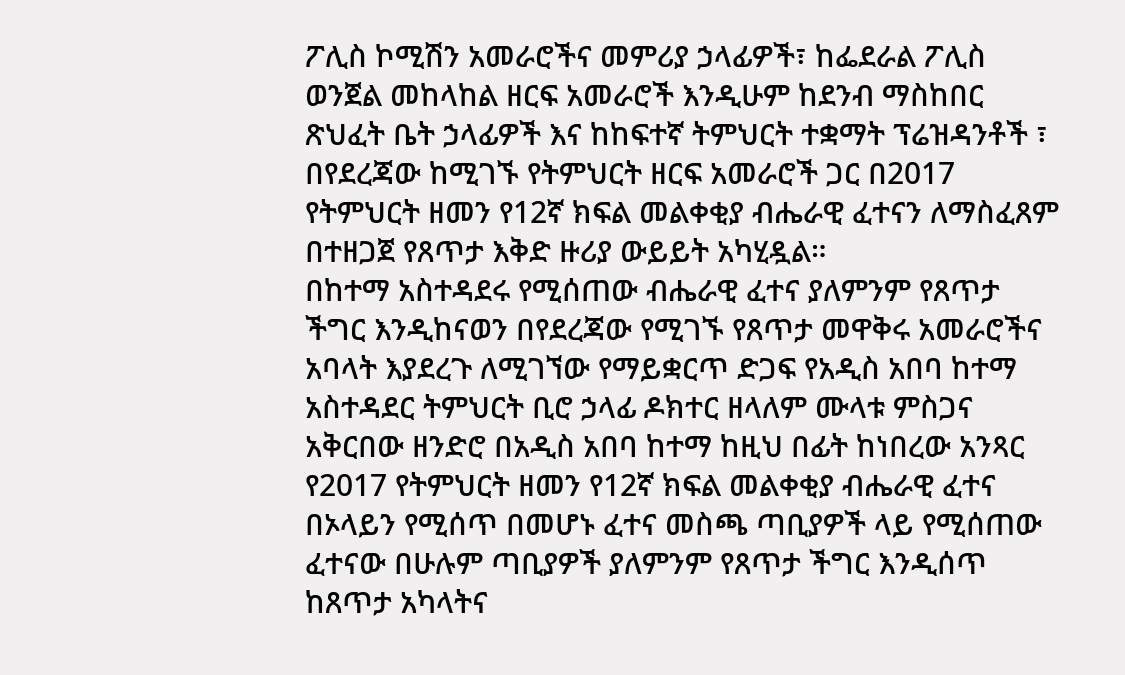ፖሊስ ኮሚሽን አመራሮችና መምሪያ ኃላፊዎች፣ ከፌደራል ፖሊስ ወንጀል መከላከል ዘርፍ አመራሮች እንዲሁም ከደንብ ማስከበር ጽህፈት ቤት ኃላፊዎች እና ከከፍተኛ ትምህርት ተቋማት ፕሬዝዳንቶች ፣ በየደረጃው ከሚገኙ የትምህርት ዘርፍ አመራሮች ጋር በ2017 የትምህርት ዘመን የ12ኛ ክፍል መልቀቂያ ብሔራዊ ፈተናን ለማስፈጸም በተዘጋጀ የጸጥታ እቅድ ዙሪያ ውይይት አካሂዷል።
በከተማ አስተዳደሩ የሚሰጠው ብሔራዊ ፈተና ያለምንም የጸጥታ ችግር እንዲከናወን በየደረጃው የሚገኙ የጸጥታ መዋቅሩ አመራሮችና አባላት እያደረጉ ለሚገኘው የማይቋርጥ ድጋፍ የአዲስ አበባ ከተማ አስተዳደር ትምህርት ቢሮ ኃላፊ ዶክተር ዘላለም ሙላቱ ምስጋና አቅርበው ዘንድሮ በአዲስ አበባ ከተማ ከዚህ በፊት ከነበረው አንጻር የ2017 የትምህርት ዘመን የ12ኛ ክፍል መልቀቂያ ብሔራዊ ፈተና በኦላይን የሚሰጥ በመሆኑ ፈተና መስጫ ጣቢያዎች ላይ የሚሰጠው ፈተናው በሁሉም ጣቢያዎች ያለምንም የጸጥታ ችግር እንዲሰጥ ከጸጥታ አካላትና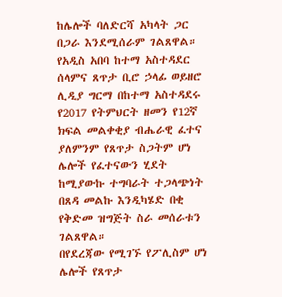ከሌሎች ባለድርሻ አካላት ጋር በጋራ እንደሚሰራም ገልጸዋል።
የአዲስ አበባ ከተማ አስተዳደር ሰላምና ጸጥታ ቢሮ ኃላፊ ወይዘሮ ሊዲያ ግርማ በከተማ አስተዳደሩ የ2017 የትምህርት ዘመን የ12ኛ ክፍል መልቀቂያ ብሔራዊ ፈተና ያለምንም የጸጥታ ስጋትም ሆነ ሌሎች የፈተናውን ሂደት ከሚያውኩ ተግባራት ተጋላጭነት በጸዳ መልኩ እንዲካሄድ በቂ የቅድመ ዝግጅት ስራ መሰራቱን ገልጸዋል።
በየደረጃው የሚገኙ የፖሊስም ሆነ ሌሎች የጸጥታ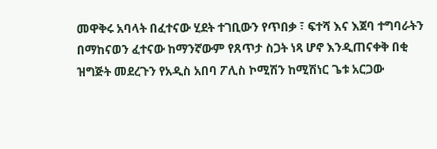መዋቅሩ አባላት በፈተናው ሂደት ተገቢውን የጥበቃ ፣ ፍተሻ እና እጀባ ተግባራትን በማከናወን ፈተናው ከማንኛውም የጸጥታ ስጋት ነጻ ሆኖ እንዲጠናቀቅ በቂ ዝግጅት መደረጉን የአዲስ አበባ ፖሊስ ኮሚሽን ከሚሽነር ጌቱ አርጋው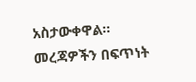አስታውቀዋል።
መረጃዎችን በፍጥነት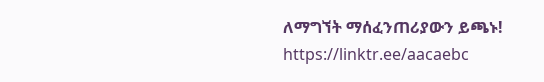ለማግኘት ማሰፈንጠሪያውን ይጫኑ!
https://linktr.ee/aacaebc